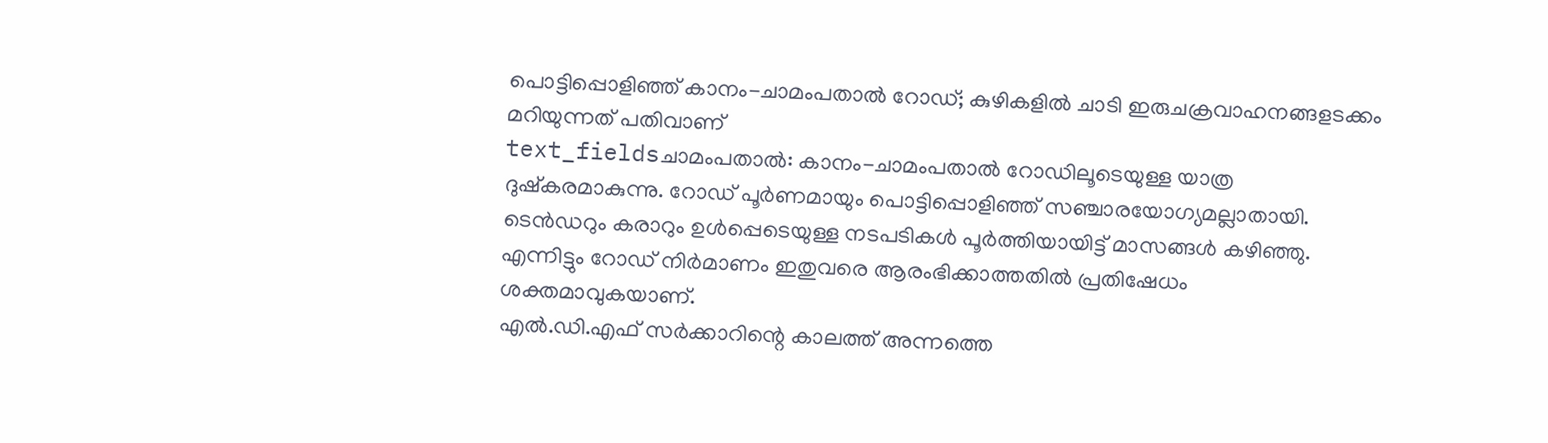പൊട്ടിപ്പൊളിഞ്ഞ് കാനം-ചാമംപതാൽ റോഡ്; കുഴികളിൽ ചാടി ഇരുചക്രവാഹനങ്ങളടക്കം മറിയുന്നത് പതിവാണ്
text_fieldsചാമംപതാൽ: കാനം-ചാമംപതാൽ റോഡിലൂടെയുള്ള യാത്ര ദുഷ്കരമാകുന്നു. റോഡ് പൂർണമായും പൊട്ടിപ്പൊളിഞ്ഞ് സഞ്ചാരയോഗ്യമല്ലാതായി. ടെൻഡറും കരാറും ഉൾപ്പെടെയുള്ള നടപടികൾ പൂർത്തിയായിട്ട് മാസങ്ങൾ കഴിഞ്ഞു. എന്നിട്ടും റോഡ് നിർമാണം ഇതുവരെ ആരംഭിക്കാത്തതിൽ പ്രതിഷേധം ശക്തമാവുകയാണ്.
എൽ.ഡി.എഫ് സർക്കാറിന്റെ കാലത്ത് അന്നത്തെ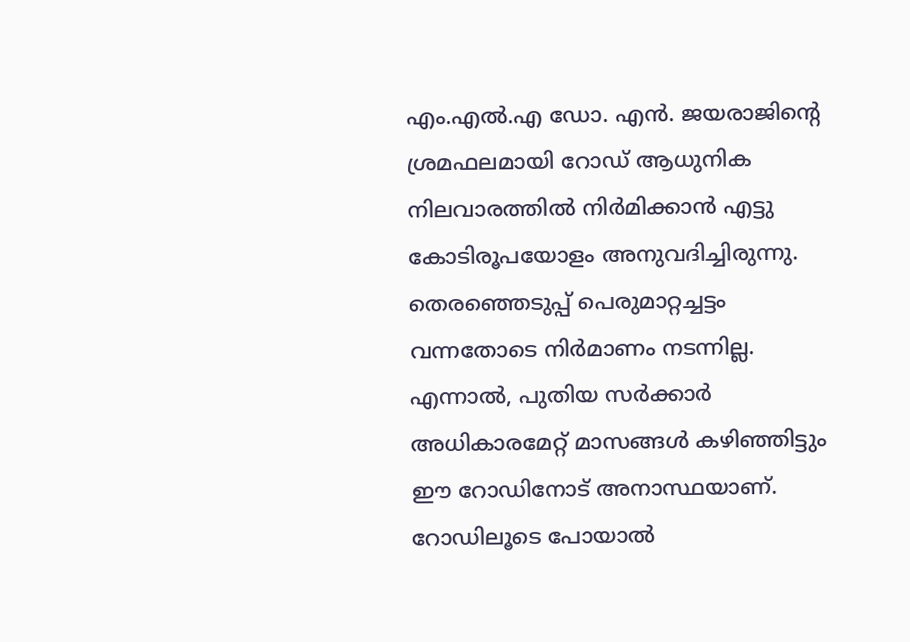എം.എൽ.എ ഡോ. എൻ. ജയരാജിന്റെ ശ്രമഫലമായി റോഡ് ആധുനിക നിലവാരത്തിൽ നിർമിക്കാൻ എട്ടു കോടിരൂപയോളം അനുവദിച്ചിരുന്നു. തെരഞ്ഞെടുപ്പ് പെരുമാറ്റച്ചട്ടം വന്നതോടെ നിർമാണം നടന്നില്ല. എന്നാൽ, പുതിയ സർക്കാർ അധികാരമേറ്റ് മാസങ്ങൾ കഴിഞ്ഞിട്ടും ഈ റോഡിനോട് അനാസ്ഥയാണ്. റോഡിലൂടെ പോയാൽ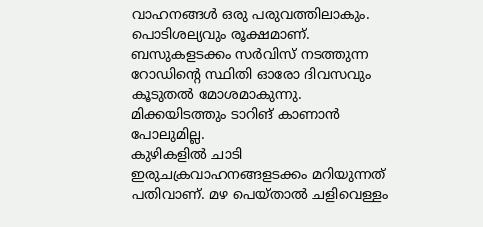വാഹനങ്ങൾ ഒരു പരുവത്തിലാകും. പൊടിശല്യവും രൂക്ഷമാണ്. ബസുകളടക്കം സർവിസ് നടത്തുന്ന റോഡിന്റെ സ്ഥിതി ഓരോ ദിവസവും കൂടുതൽ മോശമാകുന്നു. മിക്കയിടത്തും ടാറിങ് കാണാൻ പോലുമില്ല.
കുഴികളിൽ ചാടി ഇരുചക്രവാഹനങ്ങളടക്കം മറിയുന്നത് പതിവാണ്. മഴ പെയ്താൽ ചളിവെള്ളം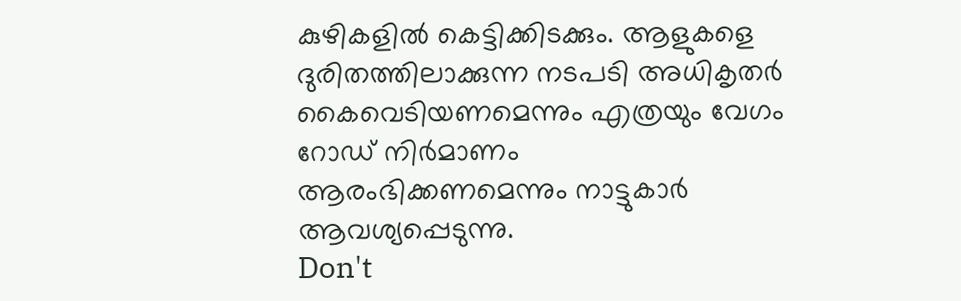കുഴികളിൽ കെട്ടിക്കിടക്കും. ആളുകളെ ദുരിതത്തിലാക്കുന്ന നടപടി അധികൃതർ കൈവെടിയണമെന്നും എത്രയും വേഗം റോഡ് നിർമാണം ആരംഭിക്കണമെന്നും നാട്ടുകാർ ആവശ്യപ്പെടുന്നു.
Don't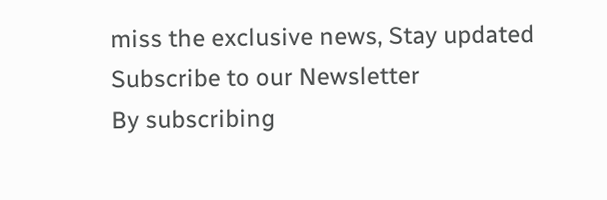miss the exclusive news, Stay updated
Subscribe to our Newsletter
By subscribing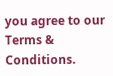you agree to our Terms & Conditions.